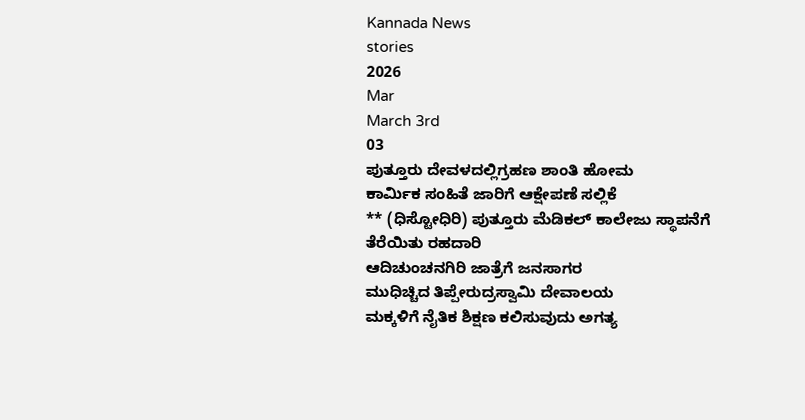Kannada News
stories
2026
Mar
March 3rd
03
ಪುತ್ತೂರು ದೇವಳದಲ್ಲಿಗ್ರಹಣ ಶಾಂತಿ ಹೋಮ
ಕಾರ್ಮಿಕ ಸಂಹಿತೆ ಜಾರಿಗೆ ಆಕ್ಷೇಪಣೆ ಸಲ್ಲಿಕೆ
** (ಧಿಸ್ಟೋಧಿರಿ) ಪುತ್ತೂರು ಮೆಡಿಕಲ್ ಕಾಲೇಜು ಸ್ಥಾಪನೆಗೆ ತೆರೆಯಿತು ರಹದಾರಿ
ಆದಿಚುಂಚನಗಿರಿ ಜಾತ್ರೆಗೆ ಜನಸಾಗರ
ಮುಧಿಚ್ಚಿದ ತಿಪ್ಪೇರುದ್ರಸ್ವಾಮಿ ದೇವಾಲಯ
ಮಕ್ಕಳಿಗೆ ನೈತಿಕ ಶಿಕ್ಷಣ ಕಲಿಸುವುದು ಅಗತ್ಯ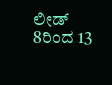ಲೀಡ್
8ರಿಂದ 13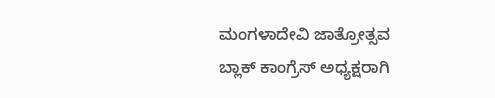ಮಂಗಳಾದೇವಿ ಜಾತ್ರೋತ್ಸವ
ಬ್ಲಾಕ್ ಕಾಂಗ್ರೆಸ್ ಅಧ್ಯಕ್ಷರಾಗಿ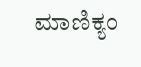ಮಾಣಿಕ್ಯಂ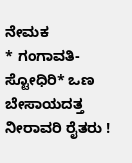ನೇಮಕ
* ಗಂಗಾವತಿ-ಸ್ಟೋಧಿರಿ* ಒಣ ಬೇಸಾಯದತ್ತ ನೀರಾವರಿ ರೈತರು !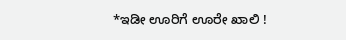*ಇಡೀ ಊರಿಗೆ ಊರೇ ಖಾಲಿ !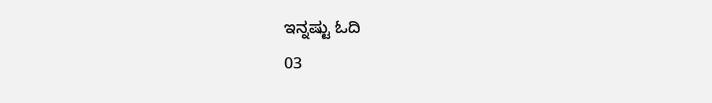ಇನ್ನಷ್ಟು ಓದಿ
03